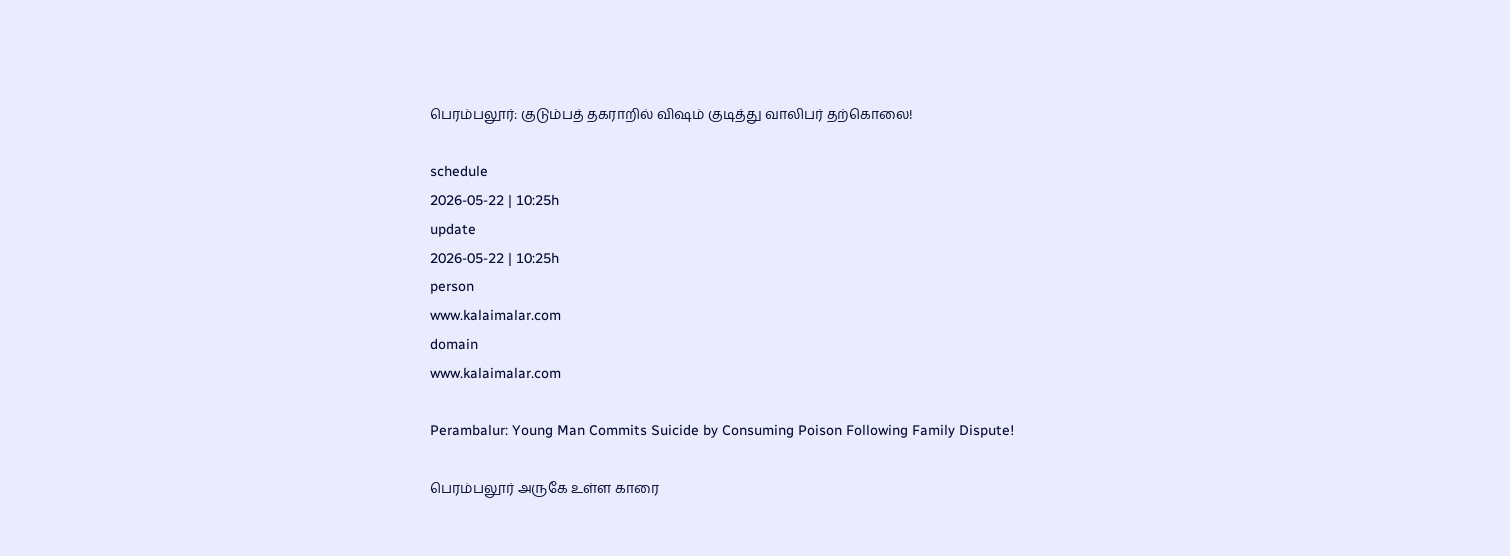பெரம்பலூர்: குடும்பத் தகராறில் விஷம் குடித்து வாலிபர் தற்கொலை!

schedule
2026-05-22 | 10:25h
update
2026-05-22 | 10:25h
person
www.kalaimalar.com
domain
www.kalaimalar.com

Perambalur: Young Man Commits Suicide by Consuming Poison Following Family Dispute!

பெரம்பலூர் அருகே உள்ள காரை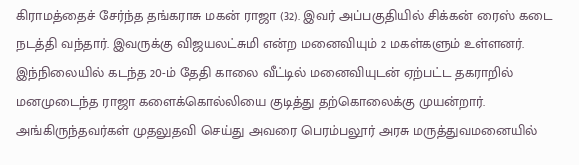கிராமத்தைச் சேர்ந்த தங்கராசு மகன் ராஜா (32). இவர் அப்பகுதியில் சிக்கன் ரைஸ் கடை நடத்தி வந்தார். இவருக்கு விஜயலட்சுமி என்ற மனைவியும் 2 மகள்களும் உள்ளனர். இந்நிலையில் கடந்த 20-ம் தேதி காலை வீட்டில் மனைவியுடன் ஏற்பட்ட தகராறில் மனமுடைந்த ராஜா களைக்கொல்லியை குடித்து தற்கொலைக்கு முயன்றார். அங்கிருந்தவர்கள் முதலுதவி செய்து அவரை பெரம்பலூர் அரசு மருத்துவமனையில்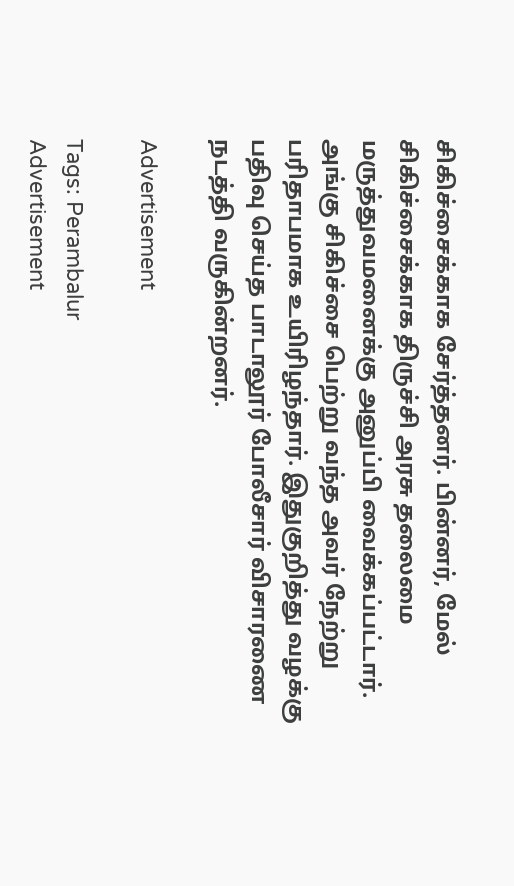சிகிச்சைக்காக சேர்த்தனர். பின்னர், மேல் சிகிச்சைக்காக திருச்சி அரசு தலைமை மருத்துவமனைக்கு அனுப்பி வைக்கப்பட்டார். அங்கு சிகிச்சை பெற்று வந்த அவர் நேற்று பரிதாபமாக உயிரிழந்தார். இதுகுறித்து வழக்கு பதிவு செய்த பாடாலூர் போலீசார் விசாரணை நடத்தி வருகின்றனர்.

Advertisement

Tags: Perambalur
Advertisement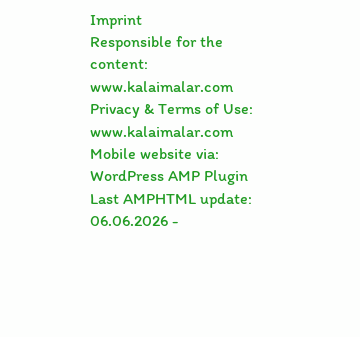Imprint
Responsible for the content:
www.kalaimalar.com
Privacy & Terms of Use:
www.kalaimalar.com
Mobile website via:
WordPress AMP Plugin
Last AMPHTML update:
06.06.2026 -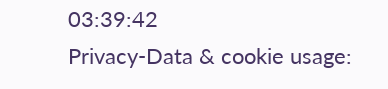03:39:42
Privacy-Data & cookie usage: